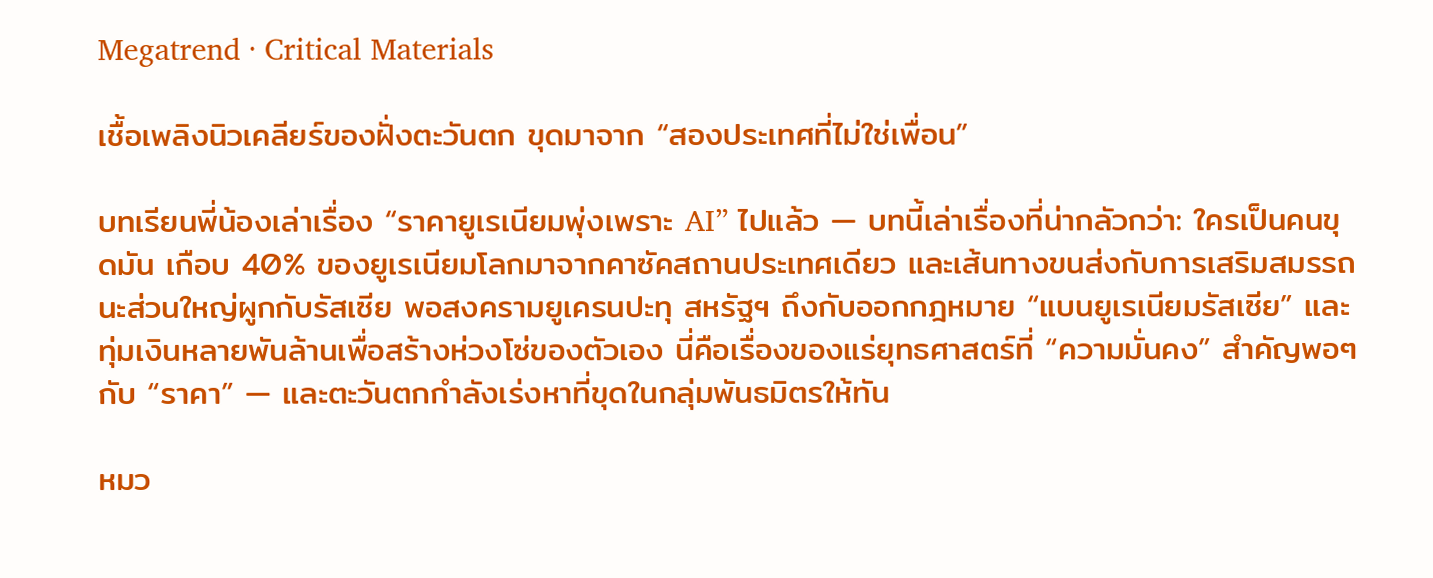Megatrend · Critical Materials

เชื้อเพลิงนิวเคลียร์ของฝั่งตะวันตก ขุดมาจาก “สองประเทศที่ไม่ใช่เพื่อน”

บทเรียนพี่น้องเล่าเรื่อง “ราคายูเรเนียมพุ่งเพราะ AI” ไปแล้ว — บทนี้เล่าเรื่องที่น่ากลัวกว่า: ใครเป็นคนขุดมัน เกือบ 40% ของยูเรเนียมโลกมาจากคาซัคสถานประเทศเดียว และเส้นทางขนส่งกับการเสริมสมรรถนะส่วนใหญ่ผูกกับรัสเซีย พอสงครามยูเครนปะทุ สหรัฐฯ ถึงกับออกกฎหมาย “แบนยูเรเนียมรัสเซีย” และทุ่มเงินหลายพันล้านเพื่อสร้างห่วงโซ่ของตัวเอง นี่คือเรื่องของแร่ยุทธศาสตร์ที่ “ความมั่นคง” สำคัญพอๆ กับ “ราคา” — และตะวันตกกำลังเร่งหาที่ขุดในกลุ่มพันธมิตรให้ทัน

หมว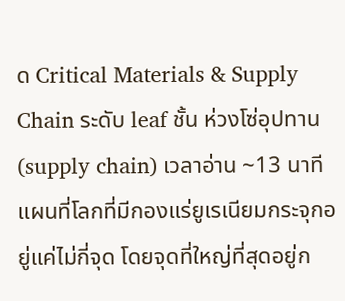ด Critical Materials & Supply Chain ระดับ leaf ชั้น ห่วงโซ่อุปทาน (supply chain) เวลาอ่าน ~13 นาที
แผนที่โลกที่มีกองแร่ยูเรเนียมกระจุกอยู่แค่ไม่กี่จุด โดยจุดที่ใหญ่ที่สุดอยู่ก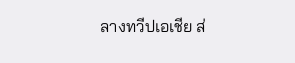ลางทวีปเอเชีย ส่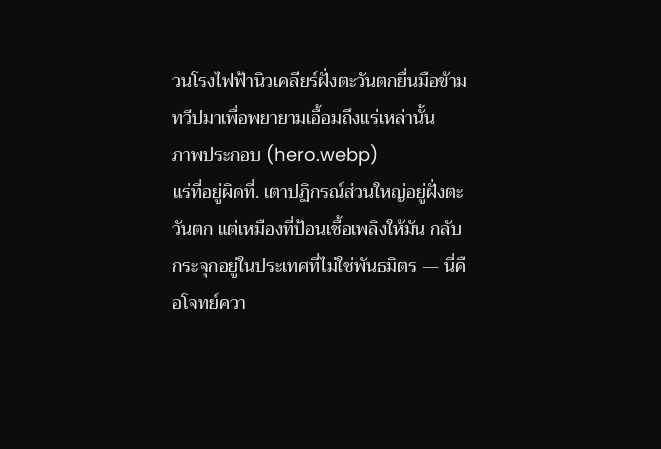วนโรงไฟฟ้านิวเคลียร์ฝั่งตะวันตกยื่นมือข้ามทวีปมาเพื่อพยายามเอื้อมถึงแร่เหล่านั้น
ภาพประกอบ (hero.webp)
แร่ที่อยู่ผิดที่. เตาปฏิกรณ์ส่วนใหญ่อยู่ฝั่งตะวันตก แต่เหมืองที่ป้อนเชื้อเพลิงให้มัน กลับกระจุกอยู่ในประเทศที่ไม่ใช่พันธมิตร — นี่คือโจทย์ควา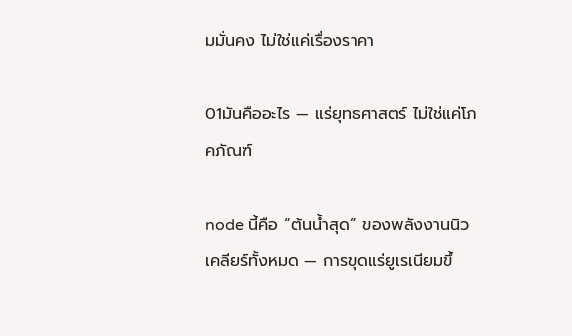มมั่นคง ไม่ใช่แค่เรื่องราคา

01มันคืออะไร — แร่ยุทธศาสตร์ ไม่ใช่แค่โภคภัณฑ์

node นี้คือ “ต้นน้ำสุด” ของพลังงานนิวเคลียร์ทั้งหมด — การขุดแร่ยูเรเนียมขึ้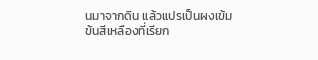นมาจากดิน แล้วแปรเป็นผงเข้มข้นสีเหลืองที่เรียก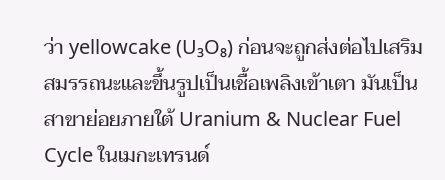ว่า yellowcake (U₃O₈) ก่อนจะถูกส่งต่อไปเสริมสมรรถนะและขึ้นรูปเป็นเชื้อเพลิงเข้าเตา มันเป็นสาขาย่อยภายใต้ Uranium & Nuclear Fuel Cycle ในเมกะเทรนด์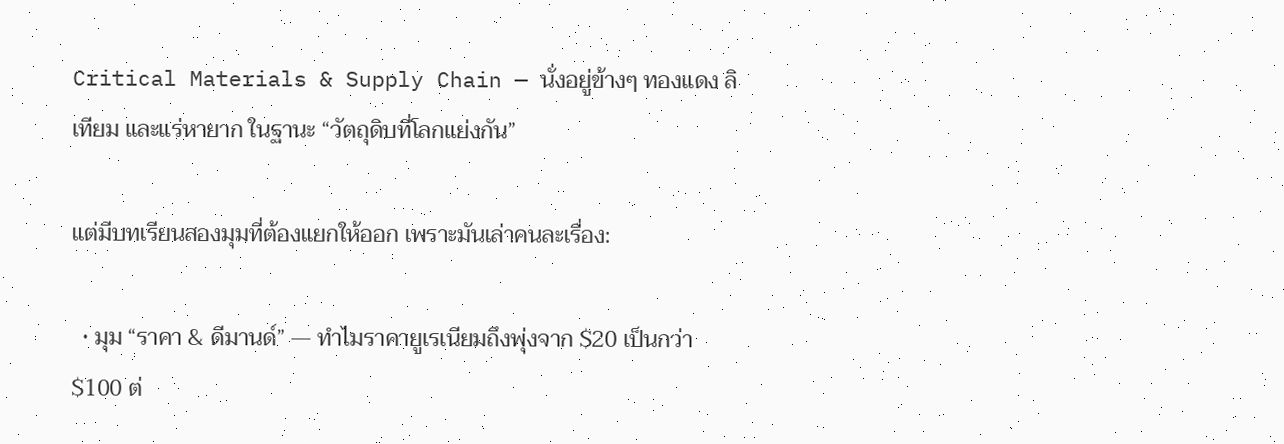Critical Materials & Supply Chain — นั่งอยู่ข้างๆ ทองแดง ลิเทียม และแร่หายาก ในฐานะ “วัตถุดิบที่โลกแย่งกัน”

แต่มีบทเรียนสองมุมที่ต้องแยกให้ออก เพราะมันเล่าคนละเรื่อง:

  • มุม “ราคา & ดีมานด์” — ทำไมราคายูเรเนียมถึงพุ่งจาก $20 เป็นกว่า $100 ต่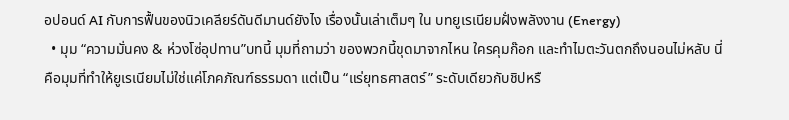อปอนด์ AI กับการฟื้นของนิวเคลียร์ดันดีมานด์ยังไง เรื่องนั้นเล่าเต็มๆ ใน บทยูเรเนียมฝั่งพลังงาน (Energy)
  • มุม “ความมั่นคง & ห่วงโซ่อุปทาน”บทนี้ มุมที่ถามว่า ของพวกนี้ขุดมาจากไหน ใครคุมก๊อก และทำไมตะวันตกถึงนอนไม่หลับ นี่คือมุมที่ทำให้ยูเรเนียมไม่ใช่แค่โภคภัณฑ์ธรรมดา แต่เป็น “แร่ยุทธศาสตร์” ระดับเดียวกับชิปหรื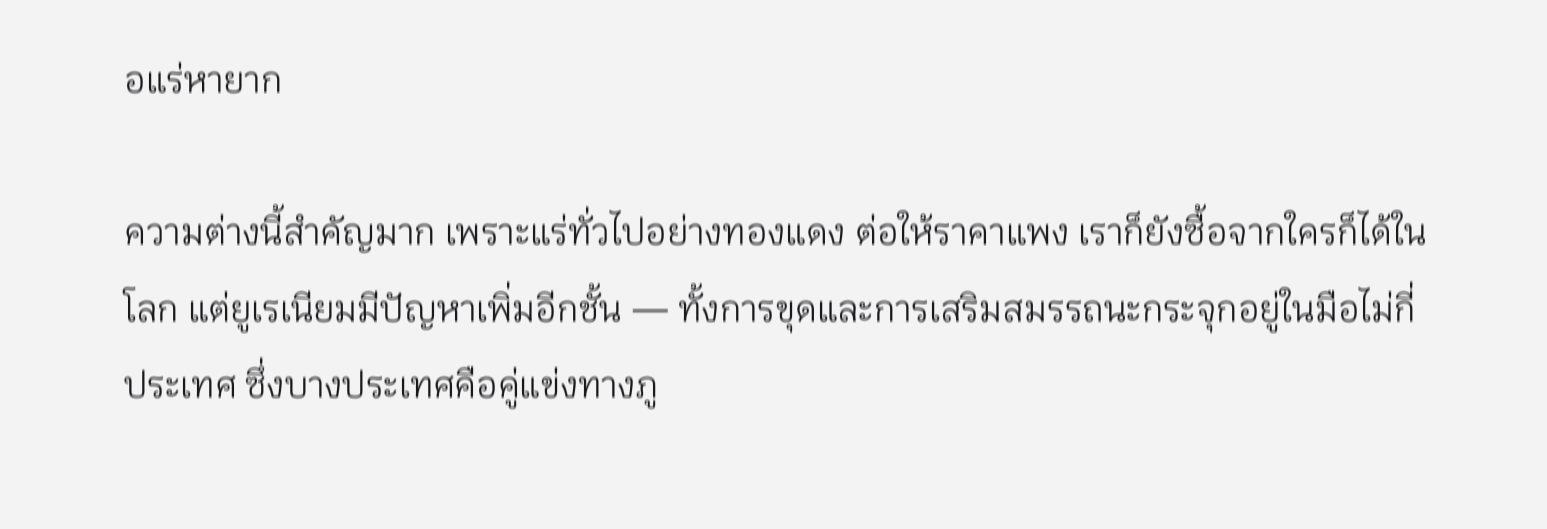อแร่หายาก

ความต่างนี้สำคัญมาก เพราะแร่ทั่วไปอย่างทองแดง ต่อให้ราคาแพง เราก็ยังซื้อจากใครก็ได้ในโลก แต่ยูเรเนียมมีปัญหาเพิ่มอีกชั้น — ทั้งการขุดและการเสริมสมรรถนะกระจุกอยู่ในมือไม่กี่ประเทศ ซึ่งบางประเทศคือคู่แข่งทางภู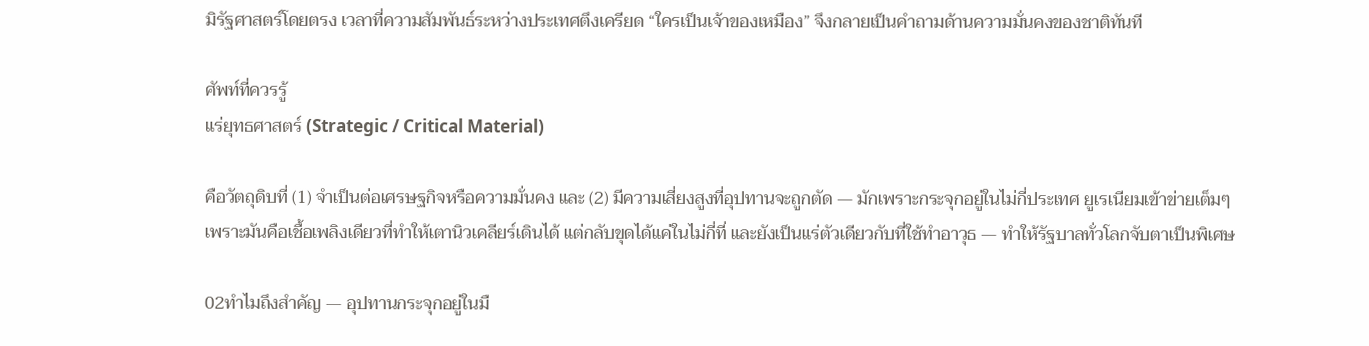มิรัฐศาสตร์โดยตรง เวลาที่ความสัมพันธ์ระหว่างประเทศตึงเครียด “ใครเป็นเจ้าของเหมือง” จึงกลายเป็นคำถามด้านความมั่นคงของชาติทันที

ศัพท์ที่ควรรู้
แร่ยุทธศาสตร์ (Strategic / Critical Material)

คือวัตถุดิบที่ (1) จำเป็นต่อเศรษฐกิจหรือความมั่นคง และ (2) มีความเสี่ยงสูงที่อุปทานจะถูกตัด — มักเพราะกระจุกอยู่ในไม่กี่ประเทศ ยูเรเนียมเข้าข่ายเต็มๆ เพราะมันคือเชื้อเพลิงเดียวที่ทำให้เตานิวเคลียร์เดินได้ แต่กลับขุดได้แค่ในไม่กี่ที่ และยังเป็นแร่ตัวเดียวกับที่ใช้ทำอาวุธ — ทำให้รัฐบาลทั่วโลกจับตาเป็นพิเศษ

02ทำไมถึงสำคัญ — อุปทานกระจุกอยู่ในมื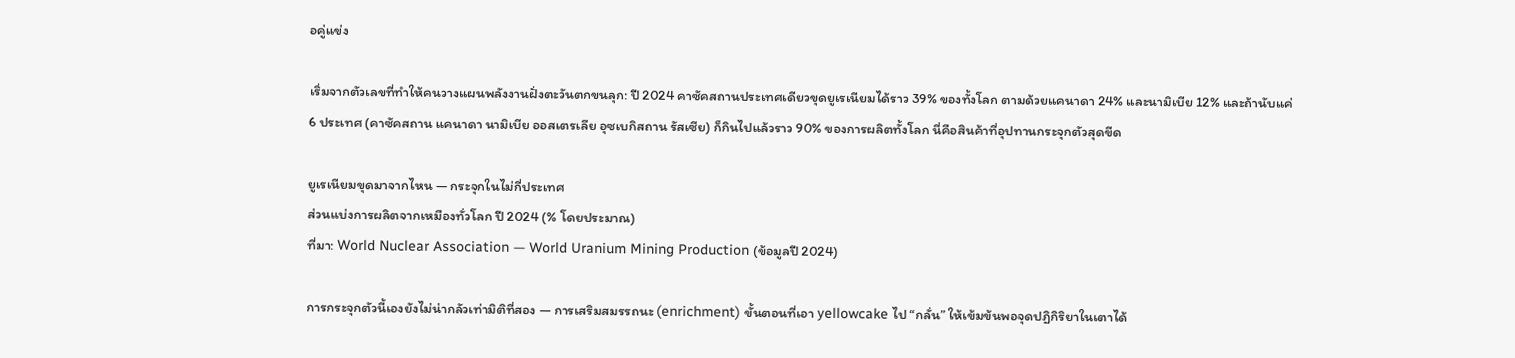อคู่แข่ง

เริ่มจากตัวเลขที่ทำให้คนวางแผนพลังงานฝั่งตะวันตกขนลุก: ปี 2024 คาซัคสถานประเทศเดียวขุดยูเรเนียมได้ราว 39% ของทั้งโลก ตามด้วยแคนาดา 24% และนามิเบีย 12% และถ้านับแค่ 6 ประเทศ (คาซัคสถาน แคนาดา นามิเบีย ออสเตรเลีย อุซเบกิสถาน รัสเซีย) ก็กินไปแล้วราว 90% ของการผลิตทั้งโลก นี่คือสินค้าที่อุปทานกระจุกตัวสุดขีด

ยูเรเนียมขุดมาจากไหน — กระจุกในไม่กี่ประเทศ
ส่วนแบ่งการผลิตจากเหมืองทั่วโลก ปี 2024 (% โดยประมาณ)
ที่มา: World Nuclear Association — World Uranium Mining Production (ข้อมูลปี 2024)

การกระจุกตัวนี้เองยังไม่น่ากลัวเท่ามิติที่สอง — การเสริมสมรรถนะ (enrichment) ขั้นตอนที่เอา yellowcake ไป “กลั่น” ให้เข้มข้นพอจุดปฏิกิริยาในเตาได้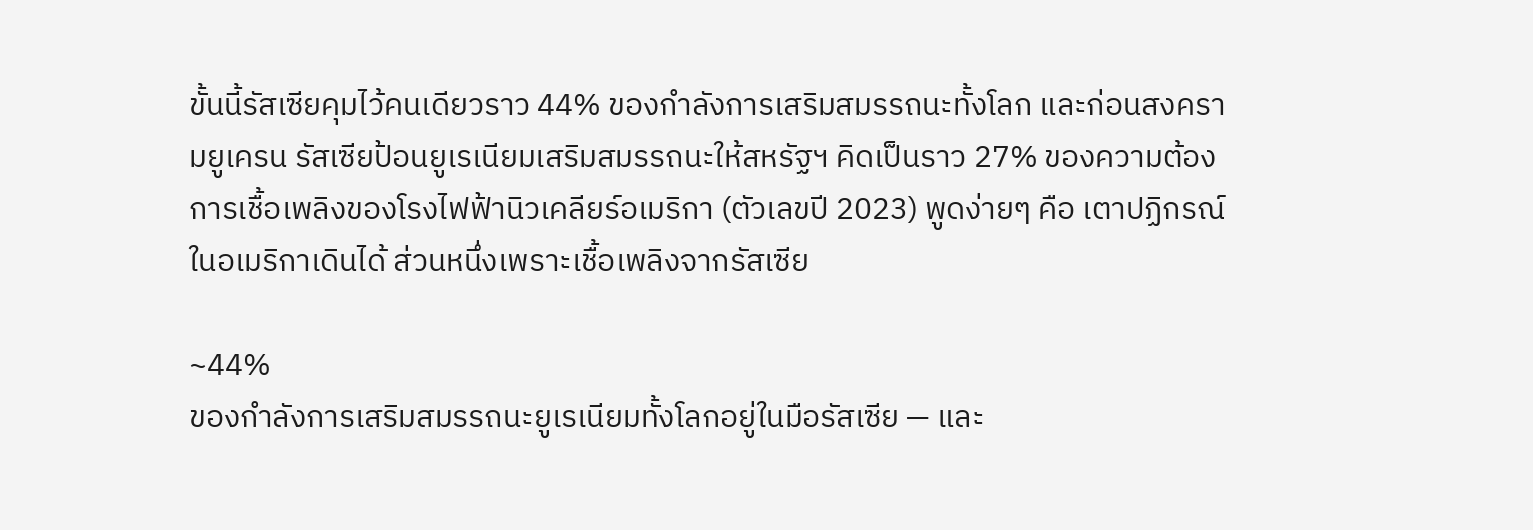ขั้นนี้รัสเซียคุมไว้คนเดียวราว 44% ของกำลังการเสริมสมรรถนะทั้งโลก และก่อนสงครามยูเครน รัสเซียป้อนยูเรเนียมเสริมสมรรถนะให้สหรัฐฯ คิดเป็นราว 27% ของความต้องการเชื้อเพลิงของโรงไฟฟ้านิวเคลียร์อเมริกา (ตัวเลขปี 2023) พูดง่ายๆ คือ เตาปฏิกรณ์ในอเมริกาเดินได้ ส่วนหนึ่งเพราะเชื้อเพลิงจากรัสเซีย

~44%
ของกำลังการเสริมสมรรถนะยูเรเนียมทั้งโลกอยู่ในมือรัสเซีย — และ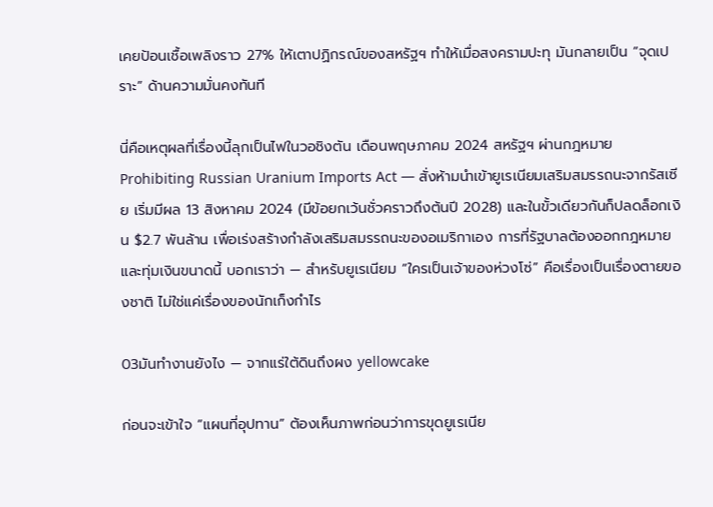เคยป้อนเชื้อเพลิงราว 27% ให้เตาปฏิกรณ์ของสหรัฐฯ ทำให้เมื่อสงครามปะทุ มันกลายเป็น “จุดเปราะ” ด้านความมั่นคงทันที

นี่คือเหตุผลที่เรื่องนี้ลุกเป็นไฟในวอชิงตัน เดือนพฤษภาคม 2024 สหรัฐฯ ผ่านกฎหมาย Prohibiting Russian Uranium Imports Act — สั่งห้ามนำเข้ายูเรเนียมเสริมสมรรถนะจากรัสเซีย เริ่มมีผล 13 สิงหาคม 2024 (มีข้อยกเว้นชั่วคราวถึงต้นปี 2028) และในขั้วเดียวกันก็ปลดล็อกเงิน $2.7 พันล้าน เพื่อเร่งสร้างกำลังเสริมสมรรถนะของอเมริกาเอง การที่รัฐบาลต้องออกกฎหมายและทุ่มเงินขนาดนี้ บอกเราว่า — สำหรับยูเรเนียม “ใครเป็นเจ้าของห่วงโซ่” คือเรื่องเป็นเรื่องตายของชาติ ไม่ใช่แค่เรื่องของนักเก็งกำไร

03มันทำงานยังไง — จากแร่ใต้ดินถึงผง yellowcake

ก่อนจะเข้าใจ “แผนที่อุปทาน” ต้องเห็นภาพก่อนว่าการขุดยูเรเนีย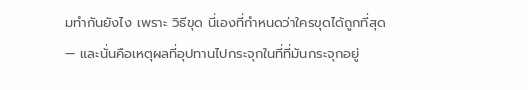มทำกันยังไง เพราะ วิธีขุด นี่เองที่กำหนดว่าใครขุดได้ถูกที่สุด — และนั่นคือเหตุผลที่อุปทานไปกระจุกในที่ที่มันกระจุกอยู่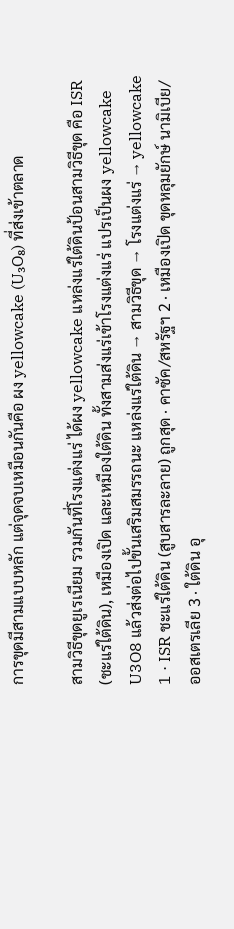การขุดมีสามแบบหลัก แต่จุดจบเหมือนกันคือ ผง yellowcake (U₃O₈) ที่ส่งเข้าตลาด

สามวิธีขุดยูเรเนียม รวมกันที่โรงแต่งแร่ ได้ผง yellowcake แหล่งแร่ใต้ดินป้อนสามวิธีขุด คือ ISR (ชะแร่ใต้ดิน), เหมืองเปิด และเหมืองใต้ดิน ทั้งสามส่งแร่เข้าโรงแต่งแร่ แปรเป็นผง yellowcake U3O8 แล้วส่งต่อไปขั้นเสริมสมรรถนะ แหล่งแร่ใต้ดิน → สามวิธีขุด → โรงแต่งแร่ → yellowcake 1 · ISR ชะแร่ใต้ดิน (สูบสารละลาย) ถูกสุด · คาซัค/สหรัฐฯ 2 · เหมืองเปิด ขุดหลุมยักษ์ นามิเบีย/ออสเตรเลีย 3 · ใต้ดิน อุ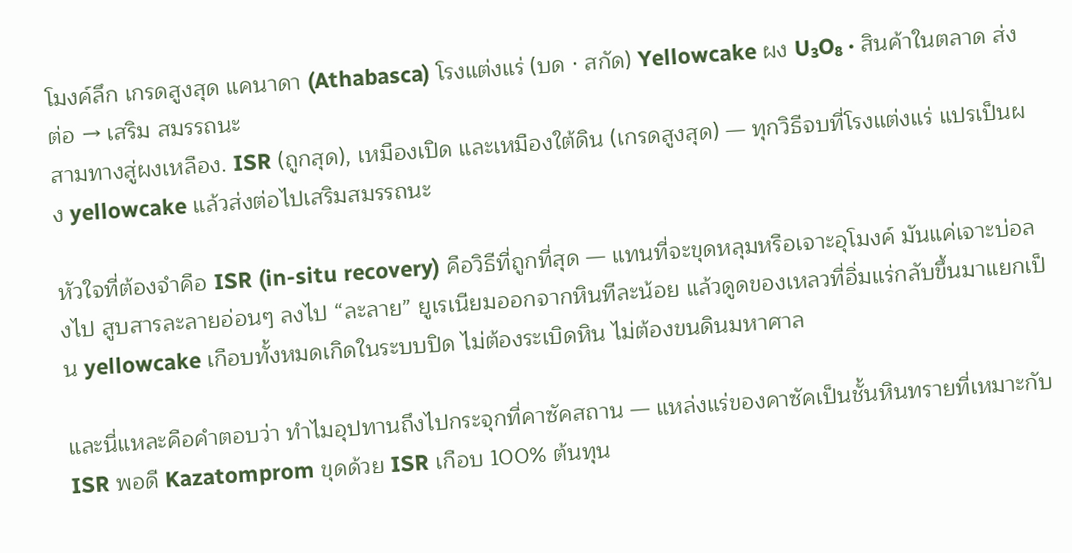โมงค์ลึก เกรดสูงสุด แคนาดา (Athabasca) โรงแต่งแร่ (บด · สกัด) Yellowcake ผง U₃O₈ · สินค้าในตลาด ส่งต่อ → เสริม สมรรถนะ
สามทางสู่ผงเหลือง. ISR (ถูกสุด), เหมืองเปิด และเหมืองใต้ดิน (เกรดสูงสุด) — ทุกวิธีจบที่โรงแต่งแร่ แปรเป็นผง yellowcake แล้วส่งต่อไปเสริมสมรรถนะ

หัวใจที่ต้องจำคือ ISR (in-situ recovery) คือวิธีที่ถูกที่สุด — แทนที่จะขุดหลุมหรือเจาะอุโมงค์ มันแค่เจาะบ่อลงไป สูบสารละลายอ่อนๆ ลงไป “ละลาย” ยูเรเนียมออกจากหินทีละน้อย แล้วดูดของเหลวที่อิ่มแร่กลับขึ้นมาแยกเป็น yellowcake เกือบทั้งหมดเกิดในระบบปิด ไม่ต้องระเบิดหิน ไม่ต้องขนดินมหาศาล

และนี่แหละคือคำตอบว่า ทำไมอุปทานถึงไปกระจุกที่คาซัคสถาน — แหล่งแร่ของคาซัคเป็นชั้นหินทรายที่เหมาะกับ ISR พอดี Kazatomprom ขุดด้วย ISR เกือบ 100% ต้นทุน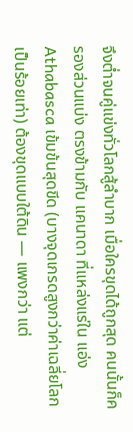จึงต่ำจนคู่แข่งทั่วโลกสู้ลำบาก เมื่อใครขุดได้ถูกสุด คนนั้นก็ครองส่วนแบ่ง ตรงข้ามกับ แคนาดา ที่แหล่งแร่ใน แอ่ง Athabasca เข้มข้นสุดขีด (บางจุดเกรดสูงกว่าค่าเฉลี่ยโลกเป็นร้อยเท่า) ต้องขุดแบบใต้ดิน — แพงกว่า แต่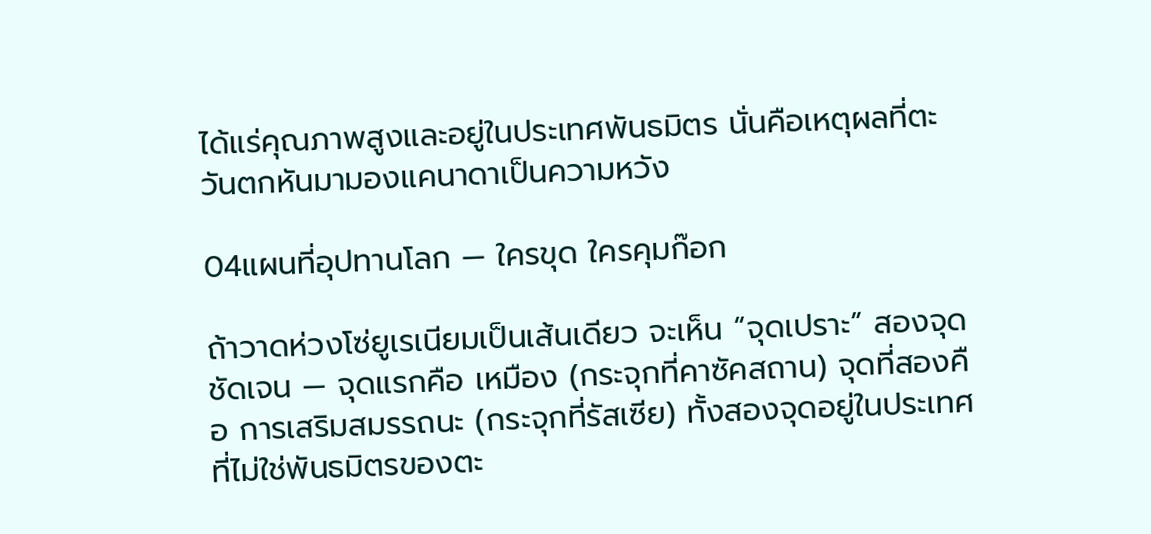ได้แร่คุณภาพสูงและอยู่ในประเทศพันธมิตร นั่นคือเหตุผลที่ตะวันตกหันมามองแคนาดาเป็นความหวัง

04แผนที่อุปทานโลก — ใครขุด ใครคุมก๊อก

ถ้าวาดห่วงโซ่ยูเรเนียมเป็นเส้นเดียว จะเห็น “จุดเปราะ” สองจุดชัดเจน — จุดแรกคือ เหมือง (กระจุกที่คาซัคสถาน) จุดที่สองคือ การเสริมสมรรถนะ (กระจุกที่รัสเซีย) ทั้งสองจุดอยู่ในประเทศที่ไม่ใช่พันธมิตรของตะ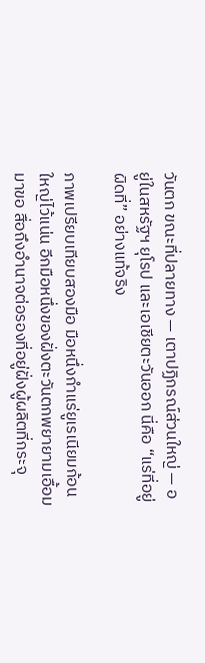วันตก ขณะที่ปลายทาง — เตาปฏิกรณ์ส่วนใหญ่ — อยู่ในสหรัฐฯ ยุโรป และเอเชียตะวันออก นี่คือ “แร่ที่อยู่ผิดที่” อย่างแท้จริง

ภาพเปรียบเทียบสองมือ มือหนึ่งกำแร่ยูเรเนียมก้อนใหญ่ไว้แน่น อีกมือหนึ่งของฝั่งตะวันตกพยายามเอื้อมมาขอ สื่อถึงอำนาจต่อรองที่อยู่ฝั่งผู้ผลิตที่กระจุ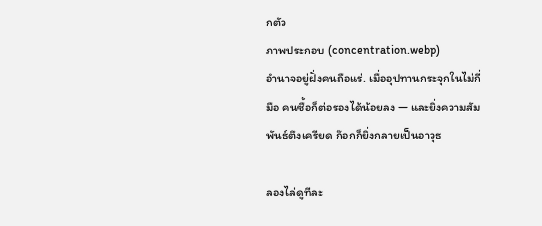กตัว
ภาพประกอบ (concentration.webp)
อำนาจอยู่ฝั่งคนถือแร่. เมื่ออุปทานกระจุกในไม่กี่มือ คนซื้อก็ต่อรองได้น้อยลง — และยิ่งความสัมพันธ์ตึงเครียด ก๊อกก็ยิ่งกลายเป็นอาวุธ

ลองไล่ดูทีละ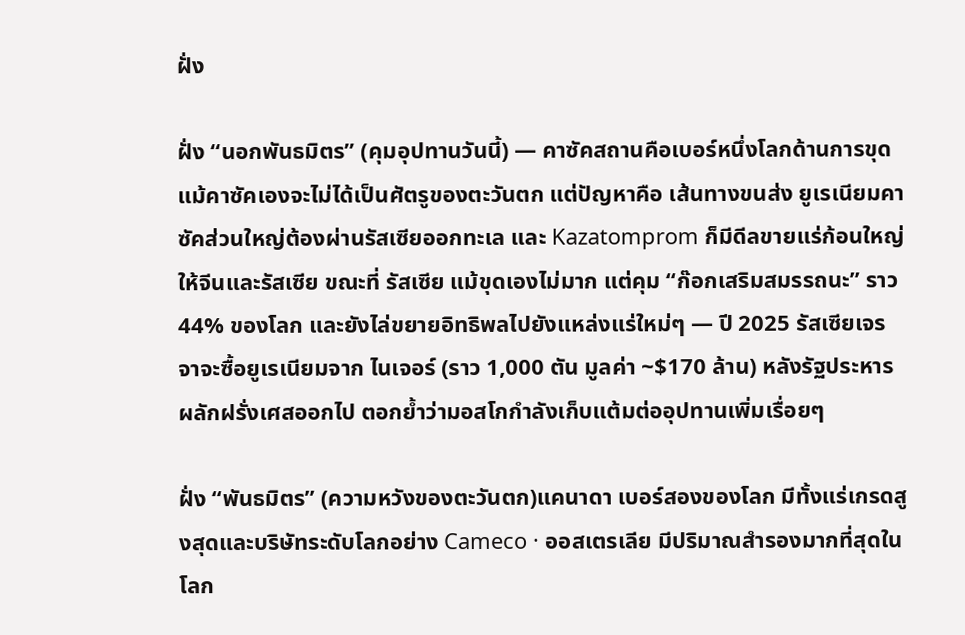ฝั่ง

ฝั่ง “นอกพันธมิตร” (คุมอุปทานวันนี้) — คาซัคสถานคือเบอร์หนึ่งโลกด้านการขุด แม้คาซัคเองจะไม่ได้เป็นศัตรูของตะวันตก แต่ปัญหาคือ เส้นทางขนส่ง ยูเรเนียมคาซัคส่วนใหญ่ต้องผ่านรัสเซียออกทะเล และ Kazatomprom ก็มีดีลขายแร่ก้อนใหญ่ให้จีนและรัสเซีย ขณะที่ รัสเซีย แม้ขุดเองไม่มาก แต่คุม “ก๊อกเสริมสมรรถนะ” ราว 44% ของโลก และยังไล่ขยายอิทธิพลไปยังแหล่งแร่ใหม่ๆ — ปี 2025 รัสเซียเจรจาจะซื้อยูเรเนียมจาก ไนเจอร์ (ราว 1,000 ตัน มูลค่า ~$170 ล้าน) หลังรัฐประหารผลักฝรั่งเศสออกไป ตอกย้ำว่ามอสโกกำลังเก็บแต้มต่ออุปทานเพิ่มเรื่อยๆ

ฝั่ง “พันธมิตร” (ความหวังของตะวันตก)แคนาดา เบอร์สองของโลก มีทั้งแร่เกรดสูงสุดและบริษัทระดับโลกอย่าง Cameco · ออสเตรเลีย มีปริมาณสำรองมากที่สุดในโลก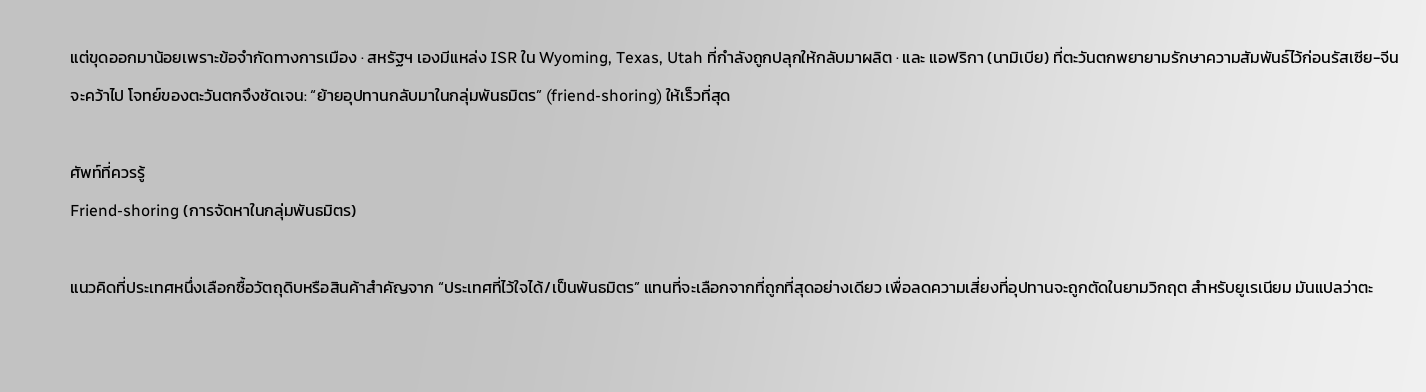แต่ขุดออกมาน้อยเพราะข้อจำกัดทางการเมือง · สหรัฐฯ เองมีแหล่ง ISR ใน Wyoming, Texas, Utah ที่กำลังถูกปลุกให้กลับมาผลิต · และ แอฟริกา (นามิเบีย) ที่ตะวันตกพยายามรักษาความสัมพันธ์ไว้ก่อนรัสเซีย-จีนจะคว้าไป โจทย์ของตะวันตกจึงชัดเจน: “ย้ายอุปทานกลับมาในกลุ่มพันธมิตร” (friend-shoring) ให้เร็วที่สุด

ศัพท์ที่ควรรู้
Friend-shoring (การจัดหาในกลุ่มพันธมิตร)

แนวคิดที่ประเทศหนึ่งเลือกซื้อวัตถุดิบหรือสินค้าสำคัญจาก “ประเทศที่ไว้ใจได้/เป็นพันธมิตร” แทนที่จะเลือกจากที่ถูกที่สุดอย่างเดียว เพื่อลดความเสี่ยงที่อุปทานจะถูกตัดในยามวิกฤต สำหรับยูเรเนียม มันแปลว่าตะ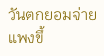วันตกยอมจ่ายแพงขึ้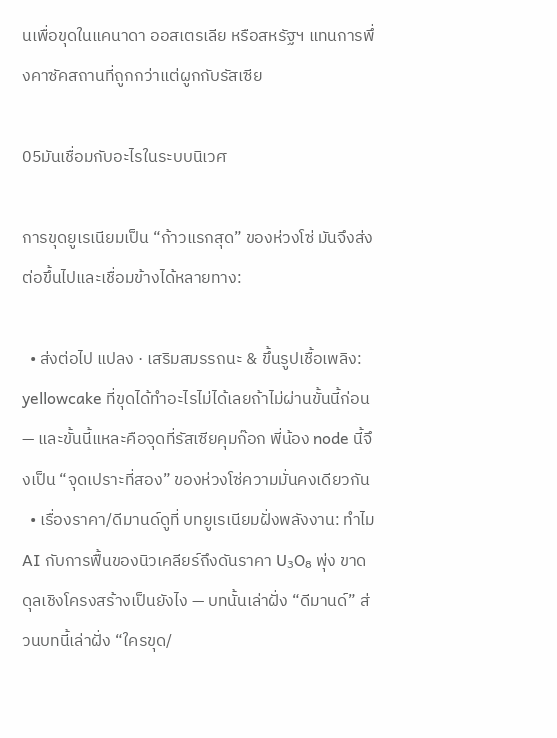นเพื่อขุดในแคนาดา ออสเตรเลีย หรือสหรัฐฯ แทนการพึ่งคาซัคสถานที่ถูกกว่าแต่ผูกกับรัสเซีย

05มันเชื่อมกับอะไรในระบบนิเวศ

การขุดยูเรเนียมเป็น “ก้าวแรกสุด” ของห่วงโซ่ มันจึงส่งต่อขึ้นไปและเชื่อมข้างได้หลายทาง:

  • ส่งต่อไป แปลง · เสริมสมรรถนะ & ขึ้นรูปเชื้อเพลิง: yellowcake ที่ขุดได้ทำอะไรไม่ได้เลยถ้าไม่ผ่านขั้นนี้ก่อน — และขั้นนี้แหละคือจุดที่รัสเซียคุมก๊อก พี่น้อง node นี้จึงเป็น “จุดเปราะที่สอง” ของห่วงโซ่ความมั่นคงเดียวกัน
  • เรื่องราคา/ดีมานด์ดูที่ บทยูเรเนียมฝั่งพลังงาน: ทำไม AI กับการฟื้นของนิวเคลียร์ถึงดันราคา U₃O₈ พุ่ง ขาดดุลเชิงโครงสร้างเป็นยังไง — บทนั้นเล่าฝั่ง “ดีมานด์” ส่วนบทนี้เล่าฝั่ง “ใครขุด/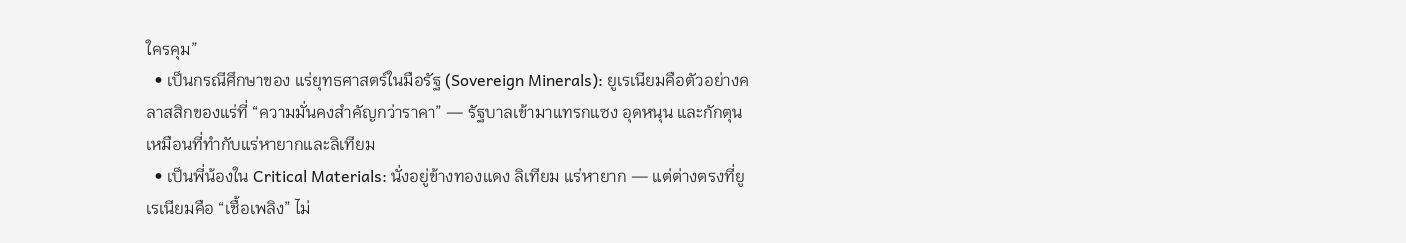ใครคุม”
  • เป็นกรณีศึกษาของ แร่ยุทธศาสตร์ในมือรัฐ (Sovereign Minerals): ยูเรเนียมคือตัวอย่างคลาสสิกของแร่ที่ “ความมั่นคงสำคัญกว่าราคา” — รัฐบาลเข้ามาแทรกแซง อุดหนุน และกักตุน เหมือนที่ทำกับแร่หายากและลิเทียม
  • เป็นพี่น้องใน Critical Materials: นั่งอยู่ข้างทองแดง ลิเทียม แร่หายาก — แต่ต่างตรงที่ยูเรเนียมคือ “เชื้อเพลิง” ไม่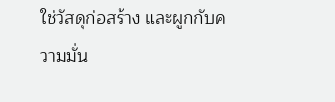ใช่วัสดุก่อสร้าง และผูกกับความมั่น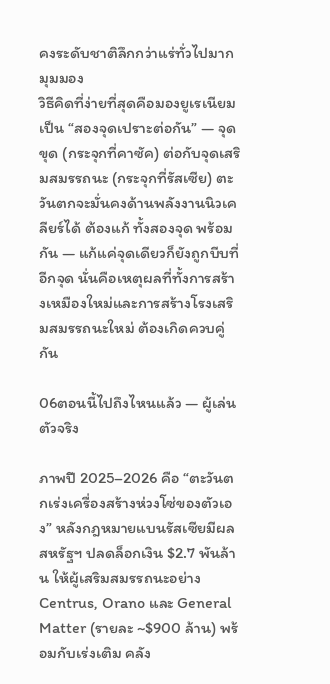คงระดับชาติลึกกว่าแร่ทั่วไปมาก
มุมมอง
วิธีคิดที่ง่ายที่สุดคือมองยูเรเนียมเป็น “สองจุดเปราะต่อกัน” — จุดขุด (กระจุกที่คาซัค) ต่อกับจุดเสริมสมรรถนะ (กระจุกที่รัสเซีย) ตะวันตกจะมั่นคงด้านพลังงานนิวเคลียร์ได้ ต้องแก้ ทั้งสองจุด พร้อมกัน — แก้แค่จุดเดียวก็ยังถูกบีบที่อีกจุด นั่นคือเหตุผลที่ทั้งการสร้างเหมืองใหม่และการสร้างโรงเสริมสมรรถนะใหม่ ต้องเกิดควบคู่กัน

06ตอนนี้ไปถึงไหนแล้ว — ผู้เล่นตัวจริง

ภาพปี 2025–2026 คือ “ตะวันตกเร่งเครื่องสร้างห่วงโซ่ของตัวเอง” หลังกฎหมายแบนรัสเซียมีผล สหรัฐฯ ปลดล็อกเงิน $2.7 พันล้าน ให้ผู้เสริมสมรรถนะอย่าง Centrus, Orano และ General Matter (รายละ ~$900 ล้าน) พร้อมกับเร่งเติม คลัง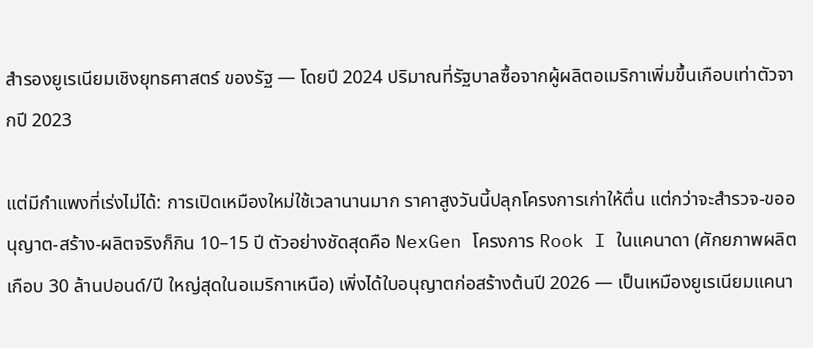สำรองยูเรเนียมเชิงยุทธศาสตร์ ของรัฐ — โดยปี 2024 ปริมาณที่รัฐบาลซื้อจากผู้ผลิตอเมริกาเพิ่มขึ้นเกือบเท่าตัวจากปี 2023

แต่มีกำแพงที่เร่งไม่ได้: การเปิดเหมืองใหม่ใช้เวลานานมาก ราคาสูงวันนี้ปลุกโครงการเก่าให้ตื่น แต่กว่าจะสำรวจ-ขออนุญาต-สร้าง-ผลิตจริงก็กิน 10–15 ปี ตัวอย่างชัดสุดคือ NexGen โครงการ Rook I ในแคนาดา (ศักยภาพผลิตเกือบ 30 ล้านปอนด์/ปี ใหญ่สุดในอเมริกาเหนือ) เพิ่งได้ใบอนุญาตก่อสร้างต้นปี 2026 — เป็นเหมืองยูเรเนียมแคนา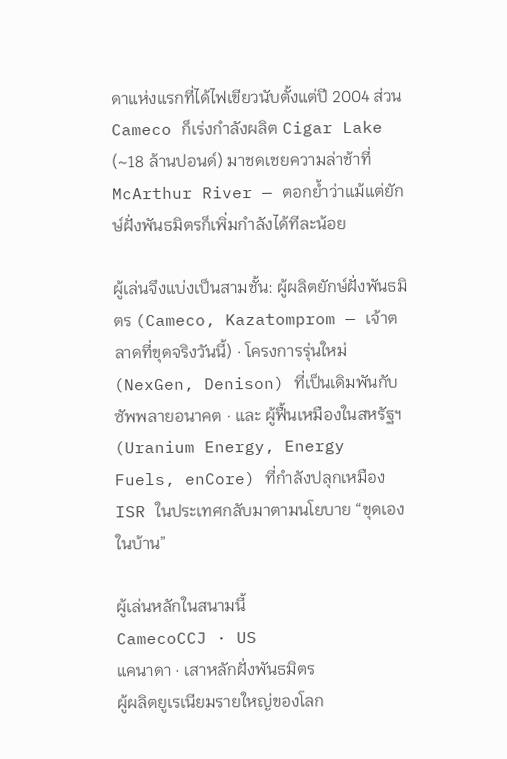ดาแห่งแรกที่ได้ไฟเขียวนับตั้งแต่ปี 2004 ส่วน Cameco ก็เร่งกำลังผลิต Cigar Lake (~18 ล้านปอนด์) มาชดเชยความล่าช้าที่ McArthur River — ตอกย้ำว่าแม้แต่ยักษ์ฝั่งพันธมิตรก็เพิ่มกำลังได้ทีละน้อย

ผู้เล่นจึงแบ่งเป็นสามชั้น: ผู้ผลิตยักษ์ฝั่งพันธมิตร (Cameco, Kazatomprom — เจ้าตลาดที่ขุดจริงวันนี้) · โครงการรุ่นใหม่ (NexGen, Denison) ที่เป็นเดิมพันกับซัพพลายอนาคต · และ ผู้ฟื้นเหมืองในสหรัฐฯ (Uranium Energy, Energy Fuels, enCore) ที่กำลังปลุกเหมือง ISR ในประเทศกลับมาตามนโยบาย “ขุดเองในบ้าน”

ผู้เล่นหลักในสนามนี้
CamecoCCJ · US
แคนาดา · เสาหลักฝั่งพันธมิตร
ผู้ผลิตยูเรเนียมรายใหญ่ของโลก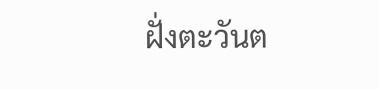ฝั่งตะวันต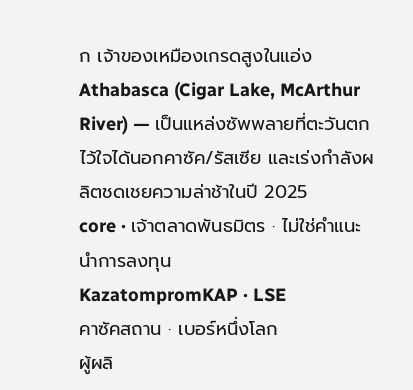ก เจ้าของเหมืองเกรดสูงในแอ่ง Athabasca (Cigar Lake, McArthur River) — เป็นแหล่งซัพพลายที่ตะวันตกไว้ใจได้นอกคาซัค/รัสเซีย และเร่งกำลังผลิตชดเชยความล่าช้าในปี 2025
core · เจ้าตลาดพันธมิตร · ไม่ใช่คำแนะนำการลงทุน
KazatompromKAP · LSE
คาซัคสถาน · เบอร์หนึ่งโลก
ผู้ผลิ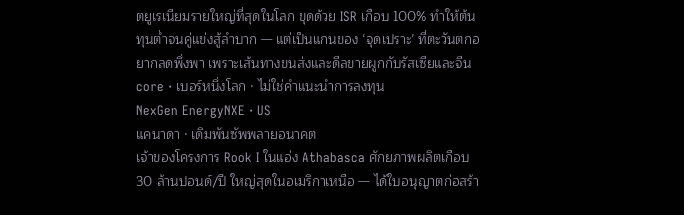ตยูเรเนียมรายใหญ่ที่สุดในโลก ขุดด้วย ISR เกือบ 100% ทำให้ต้นทุนต่ำจนคู่แข่งสู้ลำบาก — แต่เป็นแกนของ ‘จุดเปราะ’ ที่ตะวันตกอยากลดพึ่งพา เพราะเส้นทางขนส่งและดีลขายผูกกับรัสเซียและจีน
core · เบอร์หนึ่งโลก · ไม่ใช่คำแนะนำการลงทุน
NexGen EnergyNXE · US
แคนาดา · เดิมพันซัพพลายอนาคต
เจ้าของโครงการ Rook I ในแอ่ง Athabasca ศักยภาพผลิตเกือบ 30 ล้านปอนด์/ปี ใหญ่สุดในอเมริกาเหนือ — ได้ใบอนุญาตก่อสร้า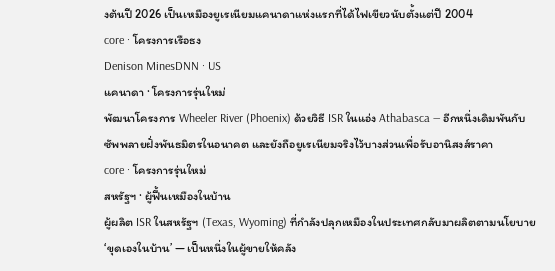งต้นปี 2026 เป็นเหมืองยูเรเนียมแคนาดาแห่งแรกที่ได้ไฟเขียวนับตั้งแต่ปี 2004
core · โครงการเรือธง
Denison MinesDNN · US
แคนาดา · โครงการรุ่นใหม่
พัฒนาโครงการ Wheeler River (Phoenix) ด้วยวิธี ISR ในแอ่ง Athabasca — อีกหนึ่งเดิมพันกับซัพพลายฝั่งพันธมิตรในอนาคต และยังถือยูเรเนียมจริงไว้บางส่วนเพื่อรับอานิสงส์ราคา
core · โครงการรุ่นใหม่
สหรัฐฯ · ผู้ฟื้นเหมืองในบ้าน
ผู้ผลิต ISR ในสหรัฐฯ (Texas, Wyoming) ที่กำลังปลุกเหมืองในประเทศกลับมาผลิตตามนโยบาย ‘ขุดเองในบ้าน’ — เป็นหนึ่งในผู้ขายให้คลัง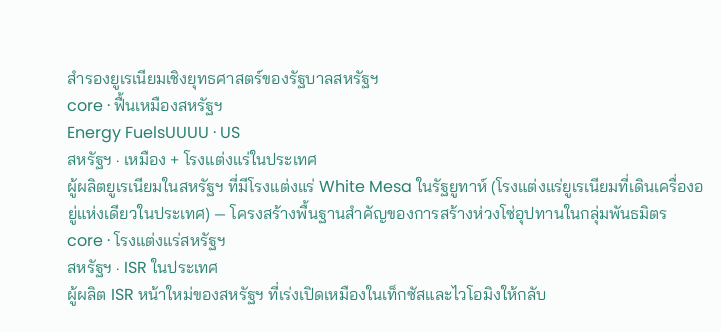สำรองยูเรเนียมเชิงยุทธศาสตร์ของรัฐบาลสหรัฐฯ
core · ฟื้นเหมืองสหรัฐฯ
Energy FuelsUUUU · US
สหรัฐฯ · เหมือง + โรงแต่งแร่ในประเทศ
ผู้ผลิตยูเรเนียมในสหรัฐฯ ที่มีโรงแต่งแร่ White Mesa ในรัฐยูทาห์ (โรงแต่งแร่ยูเรเนียมที่เดินเครื่องอยู่แห่งเดียวในประเทศ) — โครงสร้างพื้นฐานสำคัญของการสร้างห่วงโซ่อุปทานในกลุ่มพันธมิตร
core · โรงแต่งแร่สหรัฐฯ
สหรัฐฯ · ISR ในประเทศ
ผู้ผลิต ISR หน้าใหม่ของสหรัฐฯ ที่เร่งเปิดเหมืองในเท็กซัสและไวโอมิงให้กลับ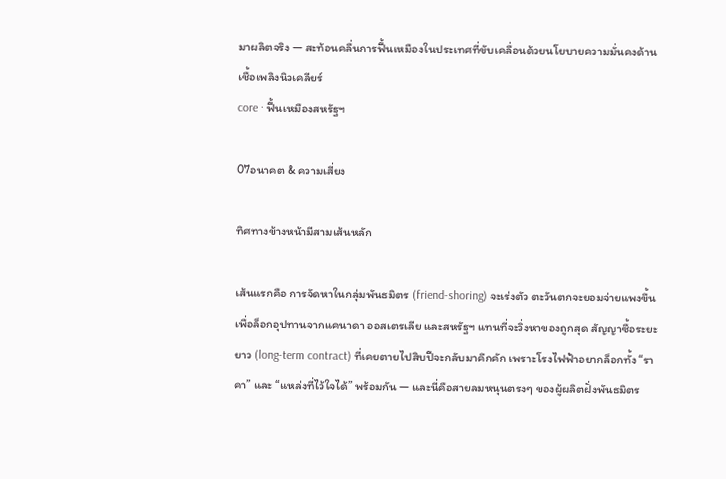มาผลิตจริง — สะท้อนคลื่นการฟื้นเหมืองในประเทศที่ขับเคลื่อนด้วยนโยบายความมั่นคงด้านเชื้อเพลิงนิวเคลียร์
core · ฟื้นเหมืองสหรัฐฯ

07อนาคต & ความเสี่ยง

ทิศทางข้างหน้ามีสามเส้นหลัก

เส้นแรกคือ การจัดหาในกลุ่มพันธมิตร (friend-shoring) จะเร่งตัว ตะวันตกจะยอมจ่ายแพงขึ้นเพื่อล็อกอุปทานจากแคนาดา ออสเตรเลีย และสหรัฐฯ แทนที่จะวิ่งหาของถูกสุด สัญญาซื้อระยะยาว (long-term contract) ที่เคยตายไปสิบปีจะกลับมาคึกคัก เพราะโรงไฟฟ้าอยากล็อกทั้ง “ราคา” และ “แหล่งที่ไว้ใจได้” พร้อมกัน — และนี่คือสายลมหนุนตรงๆ ของผู้ผลิตฝั่งพันธมิตร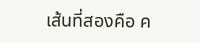เส้นที่สองคือ ค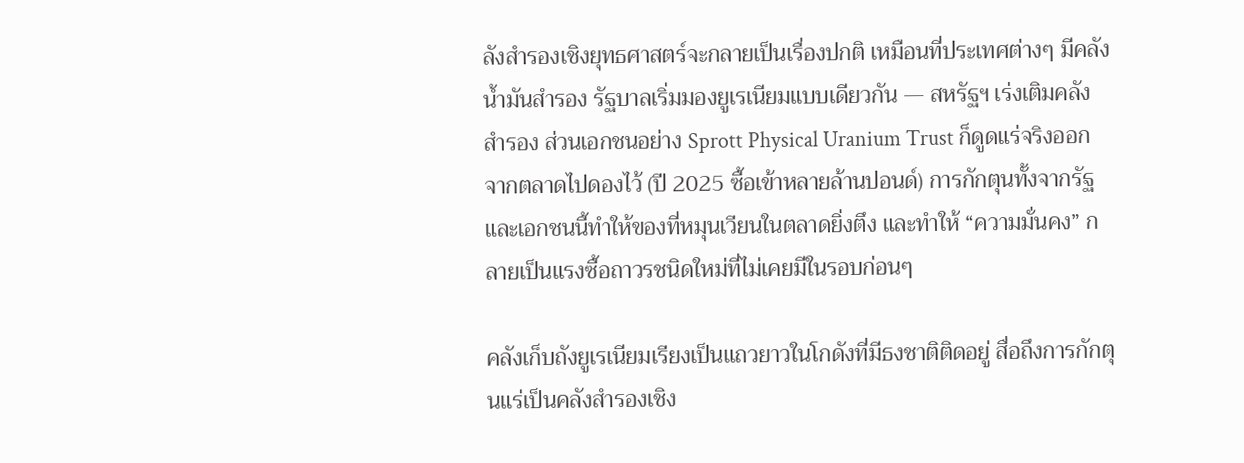ลังสำรองเชิงยุทธศาสตร์จะกลายเป็นเรื่องปกติ เหมือนที่ประเทศต่างๆ มีคลังน้ำมันสำรอง รัฐบาลเริ่มมองยูเรเนียมแบบเดียวกัน — สหรัฐฯ เร่งเติมคลังสำรอง ส่วนเอกชนอย่าง Sprott Physical Uranium Trust ก็ดูดแร่จริงออกจากตลาดไปดองไว้ (ปี 2025 ซื้อเข้าหลายล้านปอนด์) การกักตุนทั้งจากรัฐและเอกชนนี้ทำให้ของที่หมุนเวียนในตลาดยิ่งตึง และทำให้ “ความมั่นคง” กลายเป็นแรงซื้อถาวรชนิดใหม่ที่ไม่เคยมีในรอบก่อนๆ

คลังเก็บถังยูเรเนียมเรียงเป็นแถวยาวในโกดังที่มีธงชาติติดอยู่ สื่อถึงการกักตุนแร่เป็นคลังสำรองเชิง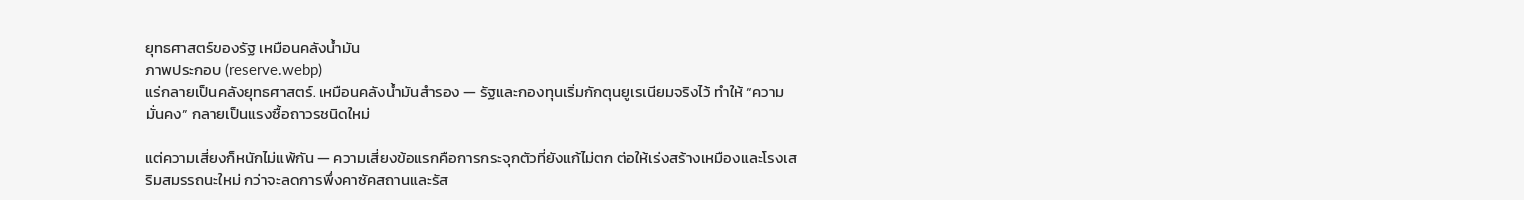ยุทธศาสตร์ของรัฐ เหมือนคลังน้ำมัน
ภาพประกอบ (reserve.webp)
แร่กลายเป็นคลังยุทธศาสตร์. เหมือนคลังน้ำมันสำรอง — รัฐและกองทุนเริ่มกักตุนยูเรเนียมจริงไว้ ทำให้ “ความมั่นคง” กลายเป็นแรงซื้อถาวรชนิดใหม่

แต่ความเสี่ยงก็หนักไม่แพ้กัน — ความเสี่ยงข้อแรกคือการกระจุกตัวที่ยังแก้ไม่ตก ต่อให้เร่งสร้างเหมืองและโรงเสริมสมรรถนะใหม่ กว่าจะลดการพึ่งคาซัคสถานและรัส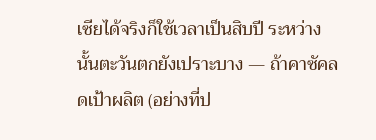เซียได้จริงก็ใช้เวลาเป็นสิบปี ระหว่างนั้นตะวันตกยังเปราะบาง — ถ้าคาซัคลดเป้าผลิต (อย่างที่ป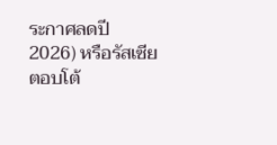ระกาศลดปี 2026) หรือรัสเซียตอบโต้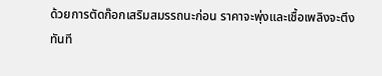ด้วยการตัดก๊อกเสริมสมรรถนะก่อน ราคาจะพุ่งและเชื้อเพลิงจะตึงทันที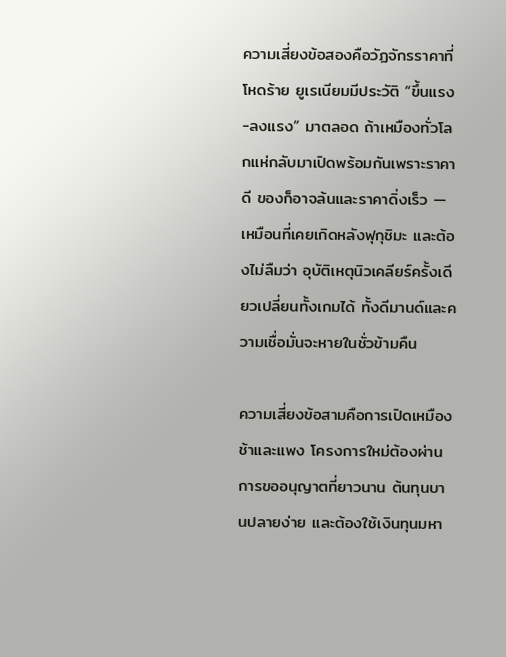ความเสี่ยงข้อสองคือวัฏจักรราคาที่โหดร้าย ยูเรเนียมมีประวัติ “ขึ้นแรง-ลงแรง” มาตลอด ถ้าเหมืองทั่วโลกแห่กลับมาเปิดพร้อมกันเพราะราคาดี ของก็อาจล้นและราคาดิ่งเร็ว — เหมือนที่เคยเกิดหลังฟุกุชิมะ และต้องไม่ลืมว่า อุบัติเหตุนิวเคลียร์ครั้งเดียวเปลี่ยนทั้งเกมได้ ทั้งดีมานด์และความเชื่อมั่นจะหายในชั่วข้ามคืน

ความเสี่ยงข้อสามคือการเปิดเหมืองช้าและแพง โครงการใหม่ต้องผ่านการขออนุญาตที่ยาวนาน ต้นทุนบานปลายง่าย และต้องใช้เงินทุนมหา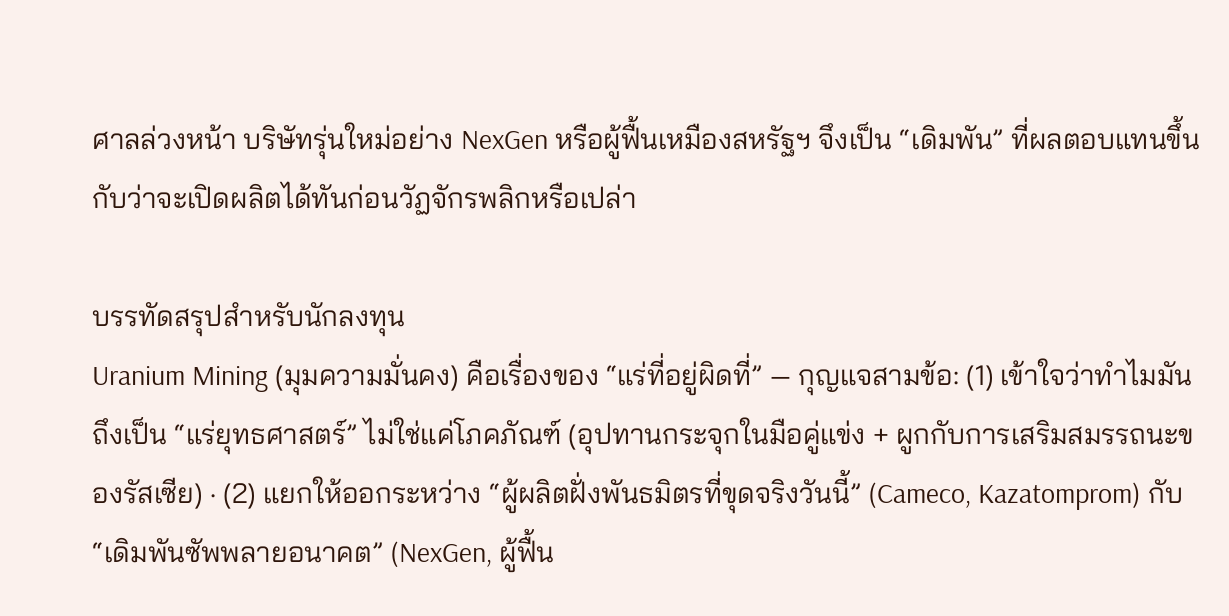ศาลล่วงหน้า บริษัทรุ่นใหม่อย่าง NexGen หรือผู้ฟื้นเหมืองสหรัฐฯ จึงเป็น “เดิมพัน” ที่ผลตอบแทนขึ้นกับว่าจะเปิดผลิตได้ทันก่อนวัฏจักรพลิกหรือเปล่า

บรรทัดสรุปสำหรับนักลงทุน
Uranium Mining (มุมความมั่นคง) คือเรื่องของ “แร่ที่อยู่ผิดที่” — กุญแจสามข้อ: (1) เข้าใจว่าทำไมมันถึงเป็น “แร่ยุทธศาสตร์” ไม่ใช่แค่โภคภัณฑ์ (อุปทานกระจุกในมือคู่แข่ง + ผูกกับการเสริมสมรรถนะของรัสเซีย) · (2) แยกให้ออกระหว่าง “ผู้ผลิตฝั่งพันธมิตรที่ขุดจริงวันนี้” (Cameco, Kazatomprom) กับ “เดิมพันซัพพลายอนาคต” (NexGen, ผู้ฟื้น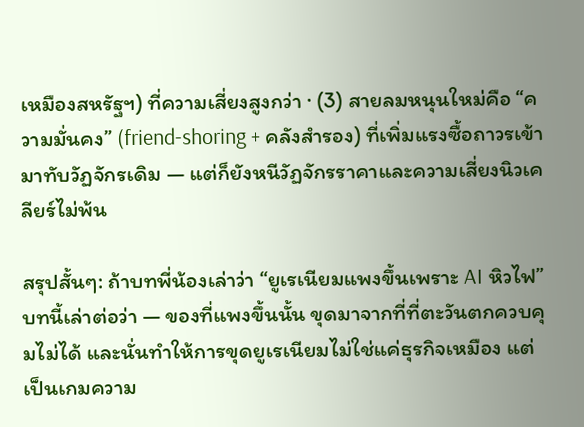เหมืองสหรัฐฯ) ที่ความเสี่ยงสูงกว่า · (3) สายลมหนุนใหม่คือ “ความมั่นคง” (friend-shoring + คลังสำรอง) ที่เพิ่มแรงซื้อถาวรเข้ามาทับวัฏจักรเดิม — แต่ก็ยังหนีวัฏจักรราคาและความเสี่ยงนิวเคลียร์ไม่พ้น

สรุปสั้นๆ: ถ้าบทพี่น้องเล่าว่า “ยูเรเนียมแพงขึ้นเพราะ AI หิวไฟ” บทนี้เล่าต่อว่า — ของที่แพงขึ้นนั้น ขุดมาจากที่ที่ตะวันตกควบคุมไม่ได้ และนั่นทำให้การขุดยูเรเนียมไม่ใช่แค่ธุรกิจเหมือง แต่เป็นเกมความ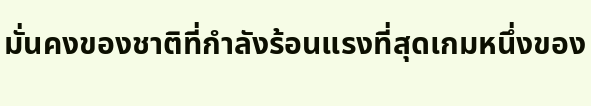มั่นคงของชาติที่กำลังร้อนแรงที่สุดเกมหนึ่งของ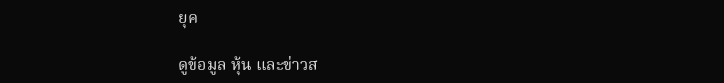ยุค

ดูข้อมูล หุ้น และข่าวส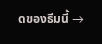ดของธีมนี้ →